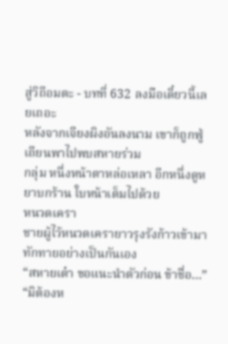สู่วิถีอมตะ - บทที่ 632 ลงมือเดี๋ยวนี้เลยเถอะ
หลังจากเจียงผิงอันลงนาม เขาก็ถูกฟู่เถียนพาไปพบสหายร่วม
กลุ่ม หนึ่งหน้าตาหล่อเหลา อีกหนึ่งดูหยาบกร้าน ใบหน้าเต็มไปด้วย
หนวดเครา
ชายผู้ไว้หนวดเครายาวรุงรังก้าวเข้ามาทักทายอย่างเป็นกันเอง
“สหายเต๋า ขอแนะนำตัวก่อน ข้าชื่อ…”
“มิต้องห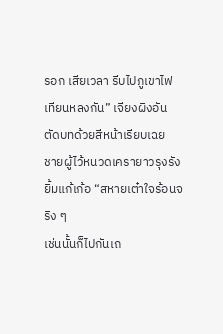รอก เสียเวลา รีบไปภูเขาไฟเทียนหลงกัน” เจียงผิงอัน
ตัดบทด้วยสีหน้าเรียบเฉย
ชายผู้ไว้หนวดเครายาวรุงรังยิ้มแก้เก้อ “สหายเต๋าใจร้อนจริง ๆ
เช่นนั้นก็ไปกันเถ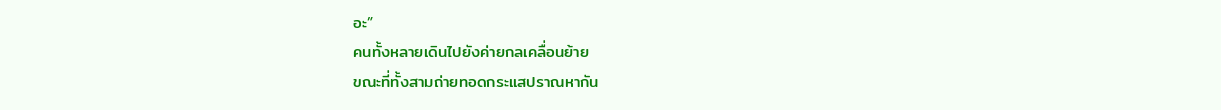อะ”
คนทั้งหลายเดินไปยังค่ายกลเคลื่อนย้าย
ขณะที่ทั้งสามถ่ายทอดกระแสปราณหากัน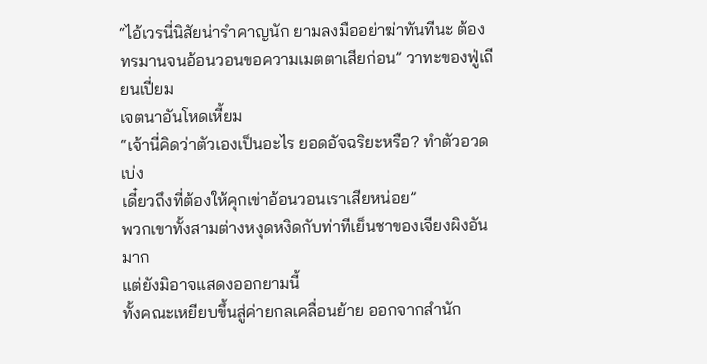“ไอ้เวรนี่นิสัยน่ารำคาญนัก ยามลงมืออย่าฆ่าทันทีนะ ต้อง
ทรมานจนอ้อนวอนขอความเมตตาเสียก่อน” วาทะของฟู่เถียนเปี่ยม
เจตนาอันโหดเหี้ยม
“เจ้านี่คิดว่าตัวเองเป็นอะไร ยอดอัจฉริยะหรือ? ทำตัวอวดเบ่ง
เดี๋ยวถึงที่ต้องให้คุกเข่าอ้อนวอนเราเสียหน่อย”
พวกเขาทั้งสามต่างหงุดหงิดกับท่าทีเย็นชาของเจียงผิงอันมาก
แต่ยังมิอาจแสดงออกยามนี้
ทั้งคณะเหยียบขึ้นสู่ค่ายกลเคลื่อนย้าย ออกจากสำนัก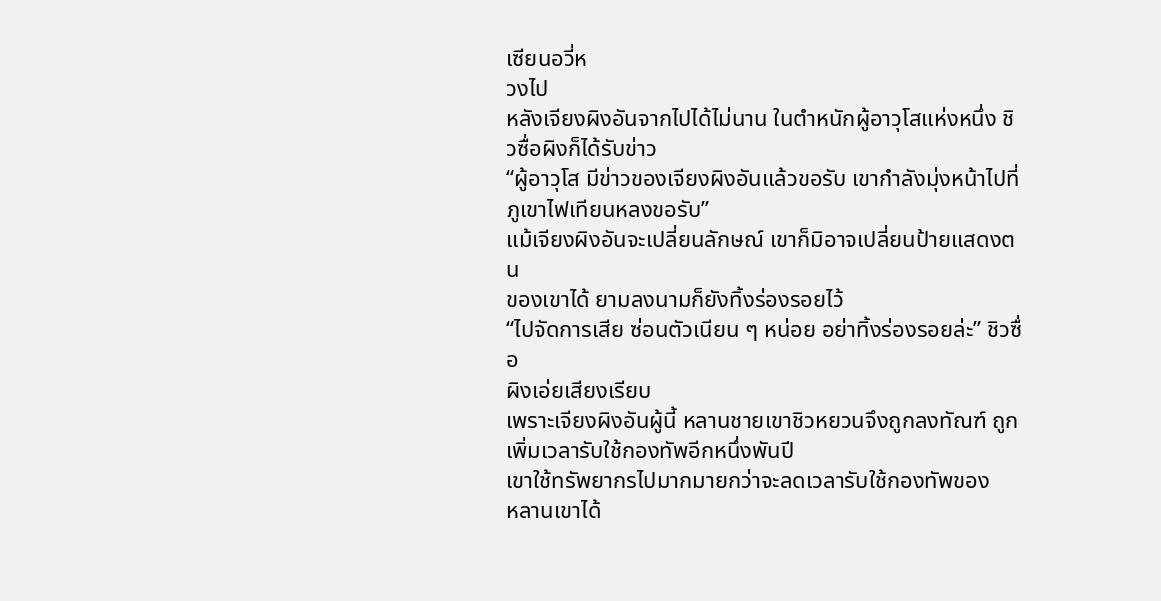เซียนอวี่ห
วงไป
หลังเจียงผิงอันจากไปได้ไม่นาน ในตำหนักผู้อาวุโสแห่งหนึ่ง ชิ
วซื่อผิงก็ได้รับข่าว
“ผู้อาวุโส มีข่าวของเจียงผิงอันแล้วขอรับ เขากำลังมุ่งหน้าไปที่
ภูเขาไฟเทียนหลงขอรับ”
แม้เจียงผิงอันจะเปลี่ยนลักษณ์ เขาก็มิอาจเปลี่ยนป้ายแสดงตน
ของเขาได้ ยามลงนามก็ยังทิ้งร่องรอยไว้
“ไปจัดการเสีย ซ่อนตัวเนียน ๆ หน่อย อย่าทิ้งร่องรอยล่ะ” ชิวซื่อ
ผิงเอ่ยเสียงเรียบ
เพราะเจียงผิงอันผู้นี้ หลานชายเขาชิวหยวนจึงถูกลงทัณฑ์ ถูก
เพิ่มเวลารับใช้กองทัพอีกหนึ่งพันปี
เขาใช้ทรัพยากรไปมากมายกว่าจะลดเวลารับใช้กองทัพของ
หลานเขาได้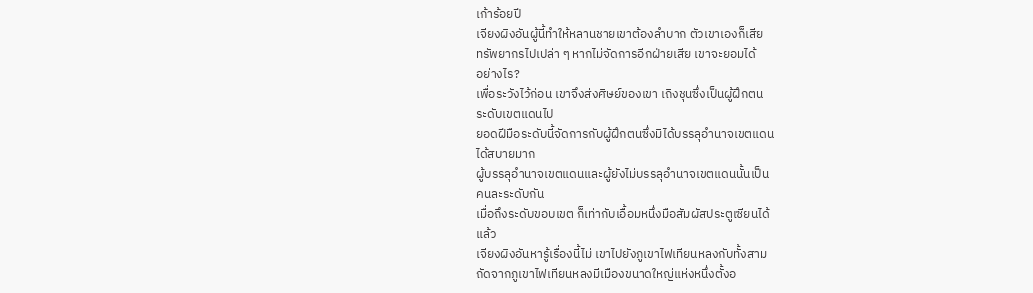เก้าร้อยปี
เจียงผิงอันผู้นี้ทำให้หลานชายเขาต้องลำบาก ตัวเขาเองก็เสีย
ทรัพยากรไปเปล่า ๆ หากไม่จัดการอีกฝ่ายเสีย เขาจะยอมได้
อย่างไร?
เพื่อระวังไว้ก่อน เขาจึงส่งศิษย์ของเขา เถิงชุนซึ่งเป็นผู้ฝึกตน
ระดับเขตแดนไป
ยอดฝีมือระดับนี้จัดการกับผู้ฝึกตนซึ่งมิได้บรรลุอำนาจเขตแดน
ได้สบายมาก
ผู้บรรลุอำนาจเขตแดนและผู้ยังไม่บรรลุอำนาจเขตแดนนั้นเป็น
คนละระดับกัน
เมื่อถึงระดับขอบเขต ก็เท่ากับเอื้อมหนึ่งมือสัมผัสประตูเซียนได้
แล้ว
เจียงผิงอันหารู้เรื่องนี้ไม่ เขาไปยังภูเขาไฟเทียนหลงกับทั้งสาม
ถัดจากภูเขาไฟเทียนหลงมีเมืองขนาดใหญ่แห่งหนึ่งตั้งอ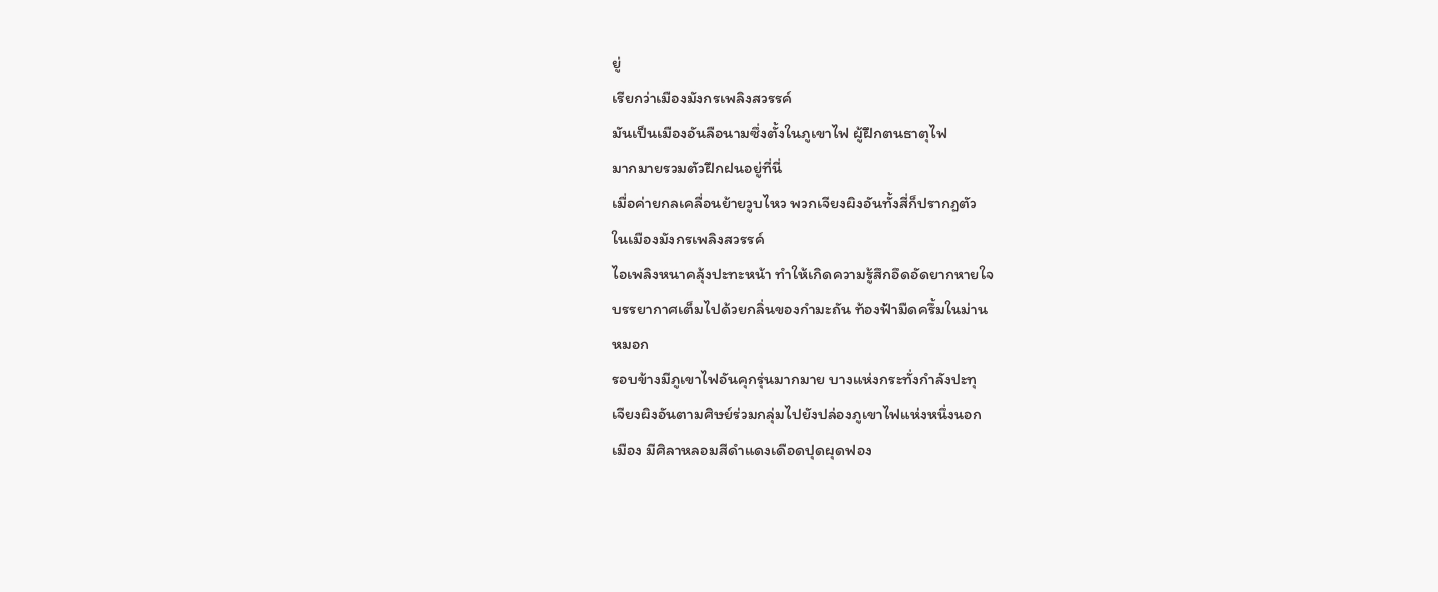ยู่
เรียกว่าเมืองมังกรเพลิงสวรรค์
มันเป็นเมืองอันลือนามซึ่งตั้งในภูเขาไฟ ผู้ฝึกตนธาตุไฟ
มากมายรวมตัวฝึกฝนอยู่ที่นี่
เมื่อค่ายกลเคลื่อนย้ายวูบไหว พวกเจียงผิงอันทั้งสี่ก็ปรากฏตัว
ในเมืองมังกรเพลิงสวรรค์
ไอเพลิงหนาคลุ้งปะทะหน้า ทำให้เกิดความรู้สึกอึดอัดยากหายใจ
บรรยากาศเต็มไปด้วยกลิ่นของกำมะถัน ท้องฟ้ามืดครึ้มในม่าน
หมอก
รอบข้างมีภูเขาไฟอันคุกรุ่นมากมาย บางแห่งกระทั่งกำลังปะทุ
เจียงผิงอันตามศิษย์ร่วมกลุ่มไปยังปล่องภูเขาไฟแห่งหนึ่งนอก
เมือง มีศิลาหลอมสีดำแดงเดือดปุดผุดฟอง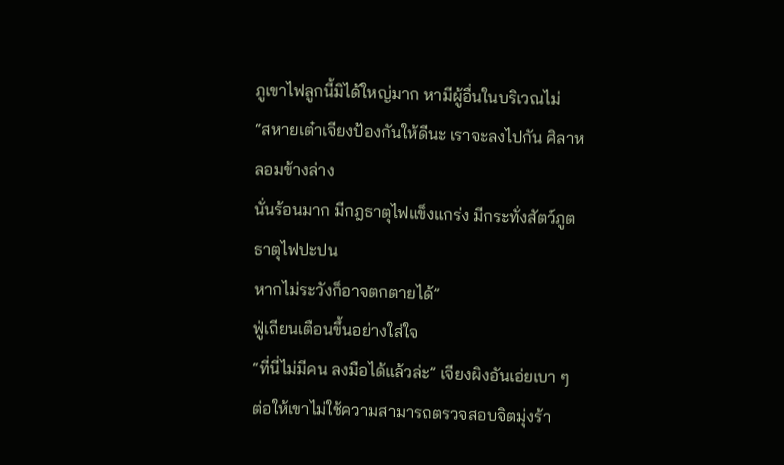ภูเขาไฟลูกนี้มิได้ใหญ่มาก หามีผู้อื่นในบริเวณไม่
“สหายเต๋าเจียงป้องกันให้ดีนะ เราจะลงไปกัน ศิลาหลอมข้างล่าง
นั่นร้อนมาก มีกฎธาตุไฟแข็งแกร่ง มีกระทั่งสัตว์ภูตธาตุไฟปะปน
หากไม่ระวังก็อาจตกตายได้”
ฟู่เถียนเตือนขึ้นอย่างใส่ใจ
“ที่นี่ไม่มีคน ลงมือได้แล้วล่ะ” เจียงผิงอันเอ่ยเบา ๆ
ต่อให้เขาไม่ใช้ความสามารถตรวจสอบจิตมุ่งร้า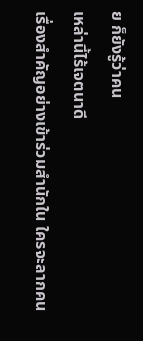ย ก็ยังรู้ว่าคน
เหล่านี้ไร้เจตนาดี
เรื่องสำคัญอย่างเข้าร่วมสำนักใน ใครจะลากคน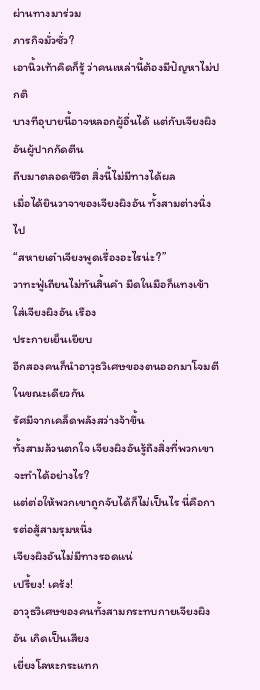ผ่านทางมาร่วม
ภารกิจมั่วซั่ว?
เอานิ้วเท้าคิดก็รู้ ว่าคนเหล่านี้ต้องมีปัญหาไม่ปกติ
บางทีอุบายนี้อาจหลอกผู้อื่นได้ แต่กับเจียงผิงอันผู้ปากกัดตีน
ถีบมาตลอดชีวิต สิ่งนี้ไม่มีทางได้ผล
เมื่อได้ยินวาจาของเจียงผิงอัน ทั้งสามต่างนิ่งไป
“สหายเต๋าเจียงพูดเรื่องอะไรน่ะ?”
วาทะฟู่เถียนไม่ทันสิ้นคำ มีดในมือก็แทงเข้าใส่เจียงผิงอัน เรือง
ประกายเย็นเยียบ
อีกสองคนก็นำอาวุธวิเศษของตนออกมาโจมตีในขณะเดียวกัน
รัศมีจากเคล็ดพลังสว่างจ้าขึ้น
ทั้งสามล้วนตกใจ เจียงผิงอันรู้ถึงสิ่งที่พวกเขาจะทำได้อย่างไร?
แต่ต่อให้พวกเขาถูกจับได้ก็ไม่เป็นไร นี่คือการต่อสู้สามรุมหนึ่ง
เจียงผิงอันไม่มีทางรอดแน่
เปรี้ยง! เคร้ง!
อาวุธวิเศษของคนทั้งสามกระทบกายเจียงผิงอัน เกิดเป็นเสียง
เยี่ยงโลหะกระแทก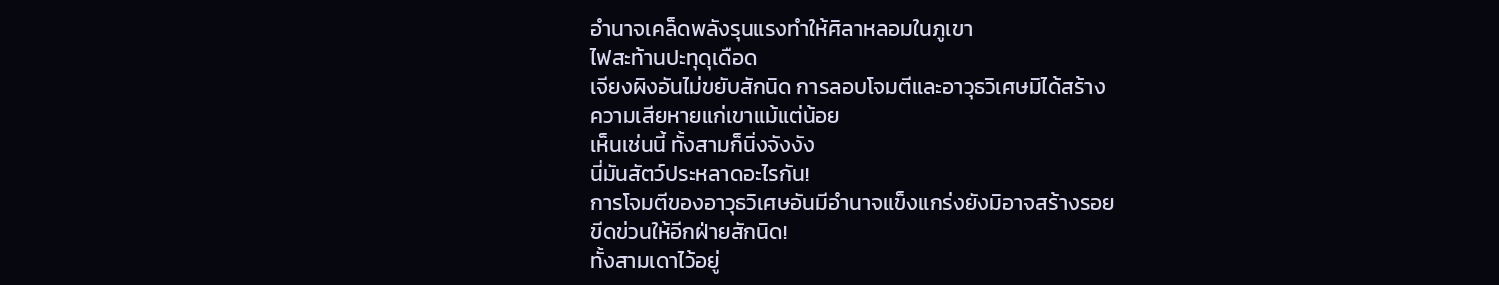อำนาจเคล็ดพลังรุนแรงทำให้ศิลาหลอมในภูเขา
ไฟสะท้านปะทุดุเดือด
เจียงผิงอันไม่ขยับสักนิด การลอบโจมตีและอาวุธวิเศษมิได้สร้าง
ความเสียหายแก่เขาแม้แต่น้อย
เห็นเช่นนี้ ทั้งสามก็นิ่งจังงัง
นี่มันสัตว์ประหลาดอะไรกัน!
การโจมตีของอาวุธวิเศษอันมีอำนาจแข็งแกร่งยังมิอาจสร้างรอย
ขีดข่วนให้อีกฝ่ายสักนิด!
ทั้งสามเดาไว้อยู่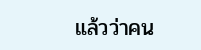แล้วว่าคน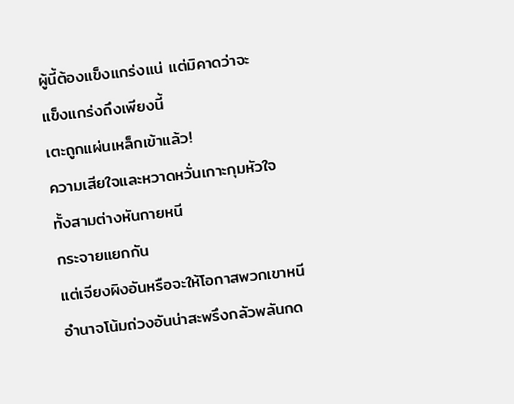ผู้นี้ต้องแข็งแกร่งแน่ แต่มิคาดว่าจะ
แข็งแกร่งถึงเพียงนี้
เตะถูกแผ่นเหล็กเข้าแล้ว!
ความเสียใจและหวาดหวั่นเกาะกุมหัวใจ ทั้งสามต่างหันกายหนี
กระจายแยกกัน
แต่เจียงผิงอันหรือจะให้โอกาสพวกเขาหนี
อำนาจโน้มถ่วงอันน่าสะพรึงกลัวพลันกด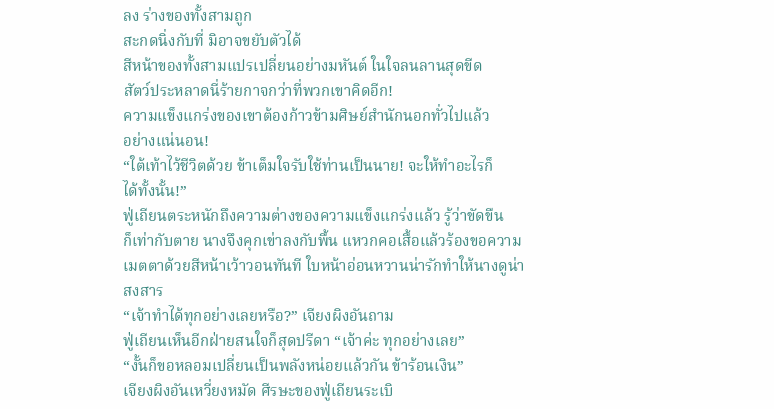ลง ร่างของทั้งสามถูก
สะกดนิ่งกับที่ มิอาจขยับตัวได้
สีหน้าของทั้งสามแปรเปลี่ยนอย่างมหันต์ ในใจลนลานสุดขีด
สัตว์ประหลาดนี่ร้ายกาจกว่าที่พวกเขาคิดอีก!
ความแข็งแกร่งของเขาต้องก้าวข้ามศิษย์สำนักนอกทั่วไปแล้ว
อย่างแน่นอน!
“ใต้เท้าไว้ชีวิตด้วย ข้าเต็มใจรับใช้ท่านเป็นนาย! จะให้ทำอะไรก็
ได้ทั้งนั้น!”
ฟู่เถียนตระหนักถึงความต่างของความแข็งแกร่งแล้ว รู้ว่าขัดขืน
ก็เท่ากับตาย นางจึงคุกเข่าลงกับพื้น แหวกคอเสื้อแล้วร้องขอความ
เมตตาด้วยสีหน้าเว้าวอนทันที ใบหน้าอ่อนหวานน่ารักทำให้นางดูน่า
สงสาร
“เจ้าทำได้ทุกอย่างเลยหรือ?” เจียงผิงอันถาม
ฟู่เถียนเห็นอีกฝ่ายสนใจก็สุดปรีดา “เจ้าค่ะ ทุกอย่างเลย”
“งั้นก็ขอหลอมเปลี่ยนเป็นพลังหน่อยแล้วกัน ข้าร้อนเงิน”
เจียงผิงอันเหวี่ยงหมัด ศีรษะของฟู่เถียนระเบิ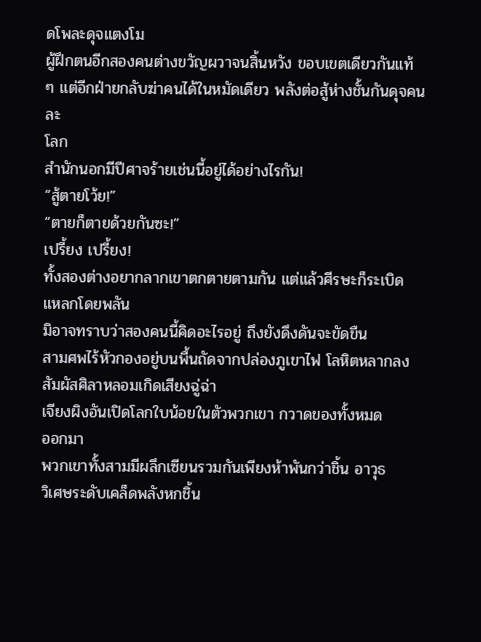ดโพละดุจแตงโม
ผู้ฝึกตนอีกสองคนต่างขวัญผวาจนสิ้นหวัง ขอบเขตเดียวกันแท้
ๆ แต่อีกฝ่ายกลับฆ่าคนได้ในหมัดเดียว พลังต่อสู้ห่างชั้นกันดุจคนละ
โลก
สำนักนอกมีปีศาจร้ายเช่นนี้อยู่ได้อย่างไรกัน!
“สู้ตายโว้ย!”
“ตายก็ตายด้วยกันซะ!”
เปรี้ยง เปรี้ยง!
ทั้งสองต่างอยากลากเขาตกตายตามกัน แต่แล้วศีรษะก็ระเบิด
แหลกโดยพลัน
มิอาจทราบว่าสองคนนี้คิดอะไรอยู่ ถึงยังดึงดันจะขัดขืน
สามศพไร้หัวกองอยู่บนพื้นถัดจากปล่องภูเขาไฟ โลหิตหลากลง
สัมผัสศิลาหลอมเกิดเสียงฉู่ฉ่า
เจียงผิงอันเปิดโลกใบน้อยในตัวพวกเขา กวาดของทั้งหมด
ออกมา
พวกเขาทั้งสามมีผลึกเซียนรวมกันเพียงห้าพันกว่าชิ้น อาวุธ
วิเศษระดับเคล็ดพลังหกชิ้น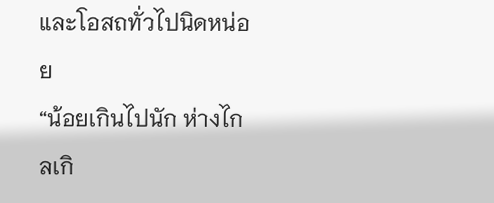และโอสถทั่วไปนิดหน่อย
“น้อยเกินไปนัก ห่างไกลเกิ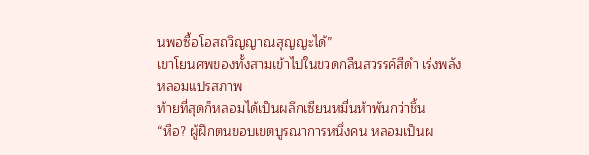นพอซื้อโอสถวิญญาณสุญญะได้”
เขาโยนศพของทั้งสามเข้าไปในขวดกลืนสวรรค์สีดำ เร่งพลัง
หลอมแปรสภาพ
ท้ายที่สุดก็หลอมได้เป็นผลึกเซียนหมื่นห้าพันกว่าชิ้น
“หือ? ผู้ฝึกตนขอบเขตบูรณาการหนึ่งคน หลอมเป็นผ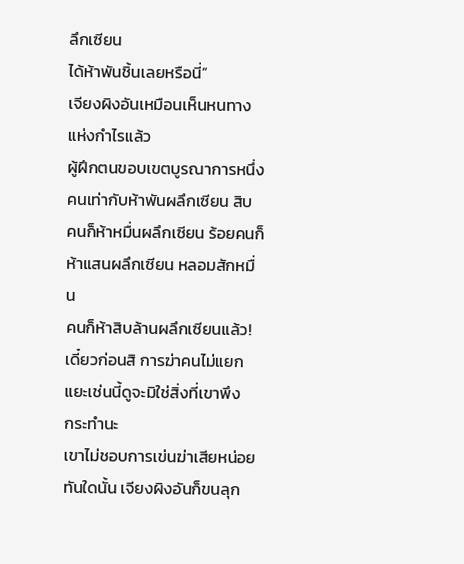ลึกเซียน
ได้ห้าพันชิ้นเลยหรือนี่”
เจียงผิงอันเหมือนเห็นหนทางแห่งกำไรแล้ว
ผู้ฝึกตนขอบเขตบูรณาการหนึ่งคนเท่ากับห้าพันผลึกเซียน สิบ
คนก็ห้าหมื่นผลึกเซียน ร้อยคนก็ห้าแสนผลึกเซียน หลอมสักหมื่น
คนก็ห้าสิบล้านผลึกเซียนแล้ว!
เดี๋ยวก่อนสิ การฆ่าคนไม่แยกแยะเช่นนี้ดูจะมิใช่สิ่งที่เขาพึง
กระทำนะ
เขาไม่ชอบการเข่นฆ่าเสียหน่อย
ทันใดนั้น เจียงผิงอันก็ขนลุก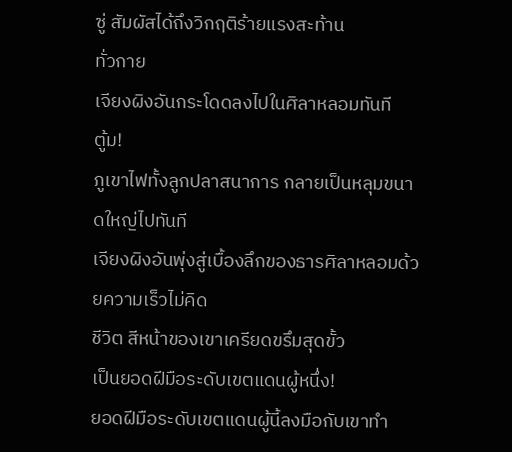ซู่ สัมผัสได้ถึงวิกฤติร้ายแรงสะท้าน
ทั่วกาย
เจียงผิงอันกระโดดลงไปในศิลาหลอมทันที
ตู้ม!
ภูเขาไฟทั้งลูกปลาสนาการ กลายเป็นหลุมขนาดใหญ่ไปทันที
เจียงผิงอันพุ่งสู่เบื้องลึกของธารศิลาหลอมด้วยความเร็วไม่คิด
ชีวิต สีหน้าของเขาเครียดขรึมสุดขั้ว
เป็นยอดฝีมือระดับเขตแดนผู้หนึ่ง!
ยอดฝีมือระดับเขตแดนผู้นี้ลงมือกับเขาทำ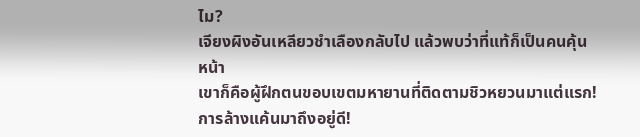ไม?
เจียงผิงอันเหลียวชำเลืองกลับไป แล้วพบว่าที่แท้ก็เป็นคนคุ้น
หน้า
เขาก็คือผู้ฝึกตนขอบเขตมหายานที่ติดตามชิวหยวนมาแต่แรก!
การล้างแค้นมาถึงอยู่ดี!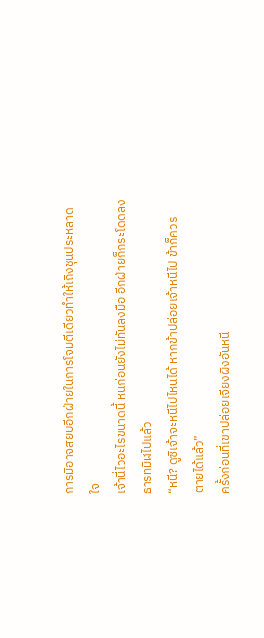การมิอาจสยบอีกฝ่ายในการโจมตีเดียวทำให้เถิงชุนประหลาด
ใจ
เจ้านี่ไวอะไรขนาดนี้ หนก่อนยังไม่ทันลงมือ อีกฝ่ายก็กระโดดลง
ธารทมิฬไปแล้ว
“หนี? ดูซิเจ้าจะหนีไปไหนได้ หากข้าปล่อยเจ้าหนีไป ข้าก็ควร
ตายได้แล้ว”
ครั้งก่อนที่เขาปล่อยเจียงผิงอันหนี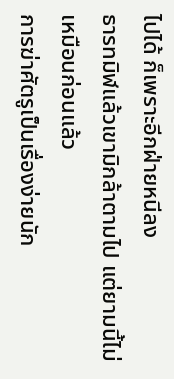ไปได้ ก็เพราะอีกฝ่ายหนีลง
ธารทมิฬแล้วเขามิกล้าตามไป แต่ยามนี้ไม่เหมือนก่อนแล้ว
การฆ่าศัตรูเป็นเรื่องง่ายนัก